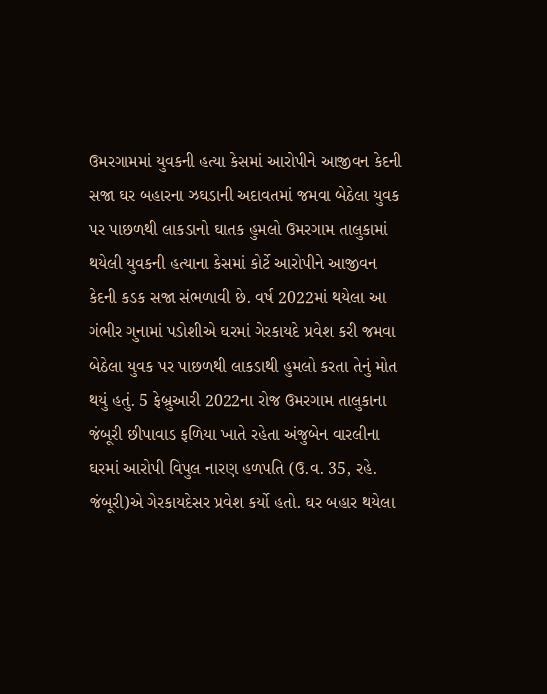ઉમરગામમાં યુવકની હત્યા કેસમાં આરોપીને આજીવન કેદની સજા ઘર બહારના ઝઘડાની અદાવતમાં જમવા બેઠેલા યુવક પર પાછળથી લાકડાનો ઘાતક હુમલો ઉમરગામ તાલુકામાં થયેલી યુવકની હત્યાના કેસમાં કોર્ટે આરોપીને આજીવન કેદની કડક સજા સંભળાવી છે. વર્ષ 2022માં થયેલા આ ગંભીર ગુનામાં પડોશીએ ઘરમાં ગેરકાયદે પ્રવેશ કરી જમવા બેઠેલા યુવક પર પાછળથી લાકડાથી હુમલો કરતા તેનું મોત થયું હતું. 5 ફેબ્રુઆરી 2022ના રોજ ઉમરગામ તાલુકાના જંબૂરી છીપાવાડ ફળિયા ખાતે રહેતા અંજુબેન વારલીના ઘરમાં આરોપી વિપુલ નારણ હળપતિ (ઉ.વ. 35, રહે. જંબૂરી)એ ગેરકાયદેસર પ્રવેશ કર્યો હતો. ઘર બહાર થયેલા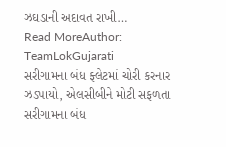ઝઘડાની અદાવત રાખી…
Read MoreAuthor: TeamLokGujarati
સરીગામના બંધ ફ્લેટમાં ચોરી કરનાર ઝડપાયો, એલસીબીને મોટી સફળતા
સરીગામના બંધ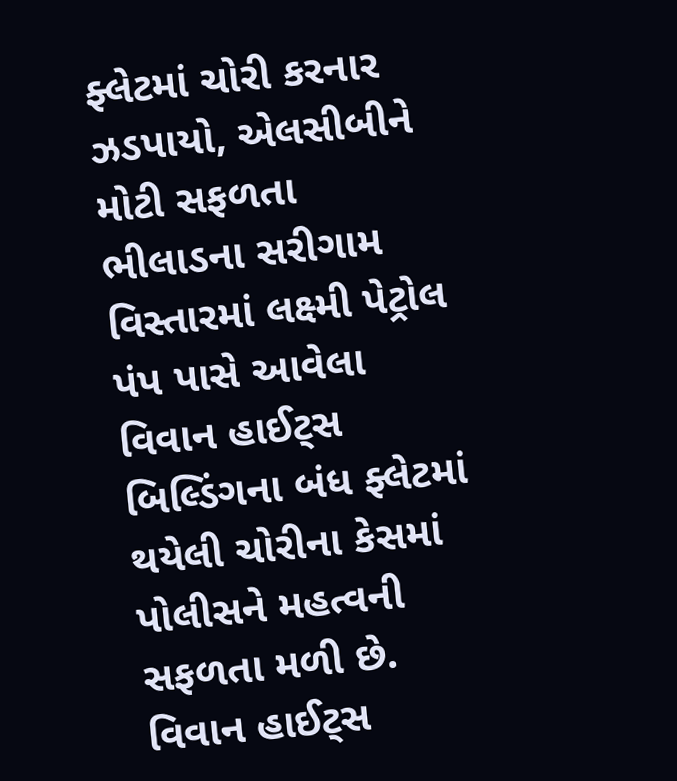ફ્લેટમાં ચોરી કરનાર ઝડપાયો, એલસીબીને મોટી સફળતા ભીલાડના સરીગામ વિસ્તારમાં લક્ષ્મી પેટ્રોલ પંપ પાસે આવેલા વિવાન હાઈટ્સ બિલ્ડિંગના બંધ ફ્લેટમાં થયેલી ચોરીના કેસમાં પોલીસને મહત્વની સફળતા મળી છે. વિવાન હાઈટ્સ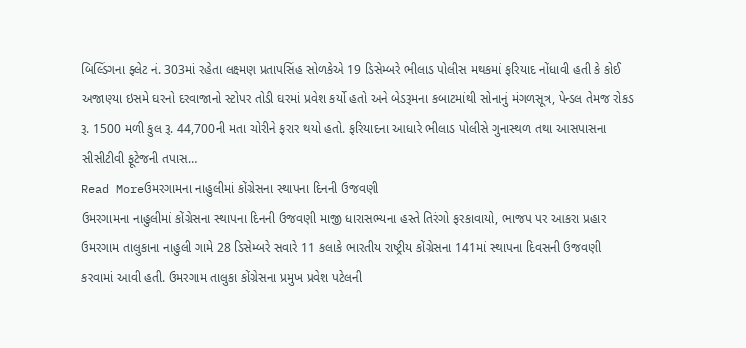બિલ્ડિંગના ફ્લેટ નં. 303માં રહેતા લક્ષ્મણ પ્રતાપસિંહ સોળકેએ 19 ડિસેમ્બરે ભીલાડ પોલીસ મથકમાં ફરિયાદ નોંધાવી હતી કે કોઈ અજાણ્યા ઇસમે ઘરનો દરવાજાનો સ્ટોપર તોડી ઘરમાં પ્રવેશ કર્યો હતો અને બેડરૂમના કબાટમાંથી સોનાનું મંગળસૂત્ર, પેન્ડલ તેમજ રોકડ રૂ. 1500 મળી કુલ રૂ. 44,700ની મતા ચોરીને ફરાર થયો હતો. ફરિયાદના આધારે ભીલાડ પોલીસે ગુનાસ્થળ તથા આસપાસના સીસીટીવી ફૂટેજની તપાસ…
Read Moreઉમરગામના નાહુલીમાં કોંગ્રેસના સ્થાપના દિનની ઉજવણી
ઉમરગામના નાહુલીમાં કોંગ્રેસના સ્થાપના દિનની ઉજવણી માજી ધારાસભ્યના હસ્તે તિરંગો ફરકાવાયો, ભાજપ પર આકરા પ્રહાર ઉમરગામ તાલુકાના નાહુલી ગામે 28 ડિસેમ્બરે સવારે 11 કલાકે ભારતીય રાષ્ટ્રીય કોંગ્રેસના 141માં સ્થાપના દિવસની ઉજવણી કરવામાં આવી હતી. ઉમરગામ તાલુકા કોંગ્રેસના પ્રમુખ પ્રવેશ પટેલની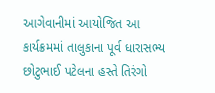આગેવાનીમાં આયોજિત આ કાર્યક્રમમાં તાલુકાના પૂર્વ ધારાસભ્ય છોટુભાઈ પટેલના હસ્તે તિરંગો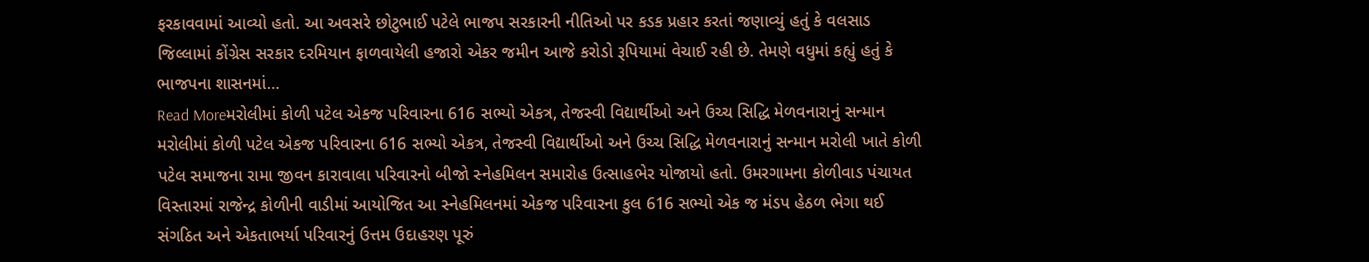ફરકાવવામાં આવ્યો હતો. આ અવસરે છોટુભાઈ પટેલે ભાજપ સરકારની નીતિઓ પર કડક પ્રહાર કરતાં જણાવ્યું હતું કે વલસાડ જિલ્લામાં કોંગ્રેસ સરકાર દરમિયાન ફાળવાયેલી હજારો એકર જમીન આજે કરોડો રૂપિયામાં વેચાઈ રહી છે. તેમણે વધુમાં કહ્યું હતું કે ભાજપના શાસનમાં…
Read Moreમરોલીમાં કોળી પટેલ એકજ પરિવારના 616 સભ્યો એકત્ર, તેજસ્વી વિદ્યાર્થીઓ અને ઉચ્ચ સિદ્ધિ મેળવનારાનું સન્માન
મરોલીમાં કોળી પટેલ એકજ પરિવારના 616 સભ્યો એકત્ર, તેજસ્વી વિદ્યાર્થીઓ અને ઉચ્ચ સિદ્ધિ મેળવનારાનું સન્માન મરોલી ખાતે કોળી પટેલ સમાજના રામા જીવન કારાવાલા પરિવારનો બીજો સ્નેહમિલન સમારોહ ઉત્સાહભેર યોજાયો હતો. ઉમરગામના કોળીવાડ પંચાયત વિસ્તારમાં રાજેન્દ્ર કોળીની વાડીમાં આયોજિત આ સ્નેહમિલનમાં એકજ પરિવારના કુલ 616 સભ્યો એક જ મંડપ હેઠળ ભેગા થઈ સંગઠિત અને એકતાભર્યા પરિવારનું ઉત્તમ ઉદાહરણ પૂરું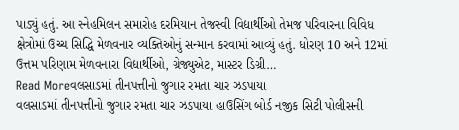પાડ્યું હતું. આ સ્નેહમિલન સમારોહ દરમિયાન તેજસ્વી વિદ્યાર્થીઓ તેમજ પરિવારના વિવિધ ક્ષેત્રોમાં ઉચ્ચ સિદ્ધિ મેળવનાર વ્યક્તિઓનું સન્માન કરવામાં આવ્યું હતું. ધોરણ 10 અને 12માં ઉત્તમ પરિણામ મેળવનારા વિદ્યાર્થીઓ, ગ્રેજ્યુએટ, માસ્ટર ડિગ્રી…
Read Moreવલસાડમાં તીનપત્તીનો જુગાર રમતા ચાર ઝડપાયા
વલસાડમાં તીનપત્તીનો જુગાર રમતા ચાર ઝડપાયા હાઉસિંગ બોર્ડ નજીક સિટી પોલીસની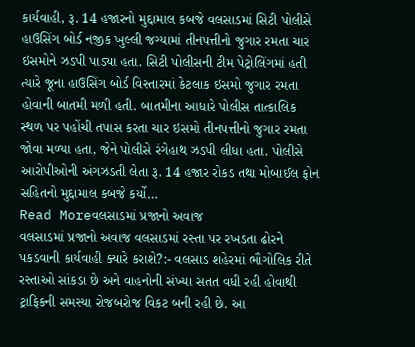કાર્યવાહી, રૂ. 14 હજારનો મુદ્દામાલ કબજે વલસાડમાં સિટી પોલીસે હાઉસિંગ બોર્ડ નજીક ખુલ્લી જગ્યામાં તીનપત્તીનો જુગાર રમતા ચાર ઇસમોને ઝડપી પાડ્યા હતા. સિટી પોલીસની ટીમ પેટ્રોલિંગમાં હતી ત્યારે જૂના હાઉસિંગ બોર્ડ વિસ્તારમાં કેટલાક ઇસમો જુગાર રમતા હોવાની બાતમી મળી હતી. બાતમીના આધારે પોલીસ તાત્કાલિક સ્થળ પર પહોંચી તપાસ કરતા ચાર ઇસમો તીનપત્તીનો જુગાર રમતા જોવા મળ્યા હતા, જેને પોલીસે રંગેહાથ ઝડપી લીધા હતા. પોલીસે આરોપીઓની અંગઝડતી લેતા રૂ. 14 હજાર રોકડ તથા મોબાઈલ ફોન સહિતનો મુદ્દામાલ કબજે કર્યો…
Read Moreવલસાડમાં પ્રજાનો અવાજ
વલસાડમાં પ્રજાનો અવાજ વલસાડમાં રસ્તા પર રખડતા ઢોરને પકડવાની કાર્યવાહી ક્યારે કરાશે?:- વલસાડ શહેરમાં ભૌગોલિક રીતે રસ્તાઓ સાંકડા છે અને વાહનોની સંખ્યા સતત વધી રહી હોવાથી ટ્રાફિકની સમસ્યા રોજબરોજ વિકટ બની રહી છે. આ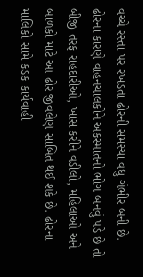વચ્ચે રસ્તા પર રખડતા ઢોરની સમસ્યા વધુ ગંભીર બની છે. ઢોરના કારણે વાહનચાલકોને અકસ્માતનો ભોગ બનવું પડે છે તો બીજી તરફ રાહદારીઓ, ખાસ કરીને વડીલો, મહિલાઓ અને બાળકો માટે આ ઢોર જીવલેણ સાબિત થઈ શકે છે. ઢોરના માલિકો સામે કડક કાર્યવાહી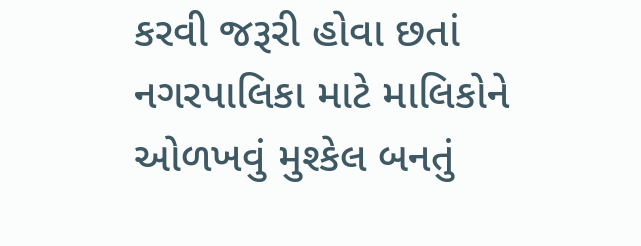કરવી જરૂરી હોવા છતાં નગરપાલિકા માટે માલિકોને ઓળખવું મુશ્કેલ બનતું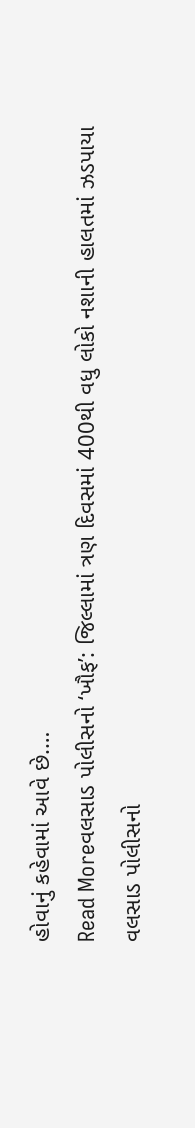હોવાનું કહેવામાં આવે છે.…
Read Moreવલસાડ પોલીસનો ‘ખૌફ’: જિલ્લામાં ત્રણ દિવસમાં 400થી વધુ લોકો નશાની હાલતમાં ઝડપાયા
વલસાડ પોલીસનો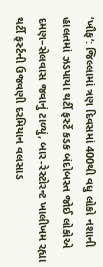‘ખૌફ’: જિલ્લામાં ત્રણ દિવસમાં 400થી વધુ લોકો નશાની હાલતમાં ઝડપાયા થર્ટી ફર્સ્ટે કડક બંદોબસ્ત જોઈ લોકોએ દમણ–સેલવાસ જવાનું ટાળ્યું, બાર-રેસ્ટોરન્ટ ખાલીખમ રહ્યા થર્ટી ફર્સ્ટની ઉજવણી દરમિયાન વલસાડ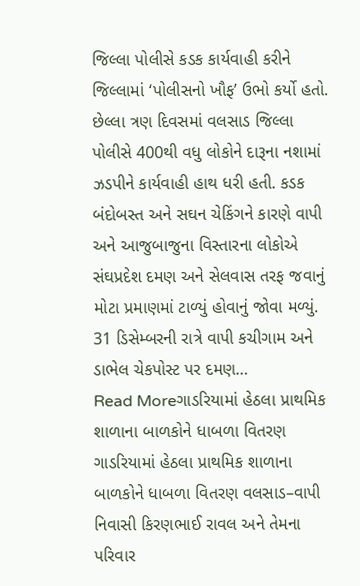જિલ્લા પોલીસે કડક કાર્યવાહી કરીને જિલ્લામાં ‘પોલીસનો ખૌફ’ ઉભો કર્યો હતો. છેલ્લા ત્રણ દિવસમાં વલસાડ જિલ્લા પોલીસે 400થી વધુ લોકોને દારૂના નશામાં ઝડપીને કાર્યવાહી હાથ ધરી હતી. કડક બંદોબસ્ત અને સઘન ચેકિંગને કારણે વાપી અને આજુબાજુના વિસ્તારના લોકોએ સંઘપ્રદેશ દમણ અને સેલવાસ તરફ જવાનું મોટા પ્રમાણમાં ટાળ્યું હોવાનું જોવા મળ્યું. 31 ડિસેમ્બરની રાત્રે વાપી કચીગામ અને ડાભેલ ચેકપોસ્ટ પર દમણ…
Read Moreગાડરિયામાં હેઠલા પ્રાથમિક શાળાના બાળકોને ધાબળા વિતરણ
ગાડરિયામાં હેઠલા પ્રાથમિક શાળાના બાળકોને ધાબળા વિતરણ વલસાડ–વાપી નિવાસી કિરણભાઈ રાવલ અને તેમના પરિવાર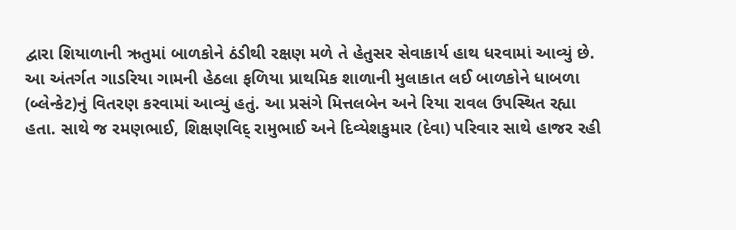દ્વારા શિયાળાની ઋતુમાં બાળકોને ઠંડીથી રક્ષણ મળે તે હેતુસર સેવાકાર્ય હાથ ધરવામાં આવ્યું છે. આ અંતર્ગત ગાડરિયા ગામની હેઠલા ફળિયા પ્રાથમિક શાળાની મુલાકાત લઈ બાળકોને ધાબળા (બ્લેન્કેટ)નું વિતરણ કરવામાં આવ્યું હતું. આ પ્રસંગે મિત્તલબેન અને રિયા રાવલ ઉપસ્થિત રહ્યા હતા. સાથે જ રમણભાઈ, શિક્ષણવિદ્ રામુભાઈ અને દિવ્યેશકુમાર (દેવા) પરિવાર સાથે હાજર રહી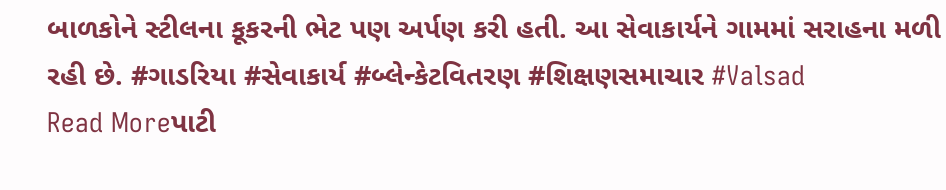બાળકોને સ્ટીલના કૂકરની ભેટ પણ અર્પણ કરી હતી. આ સેવાકાર્યને ગામમાં સરાહના મળી રહી છે. #ગાડરિયા #સેવાકાર્ય #બ્લેન્કેટવિતરણ #શિક્ષણસમાચાર #Valsad
Read Moreપાટી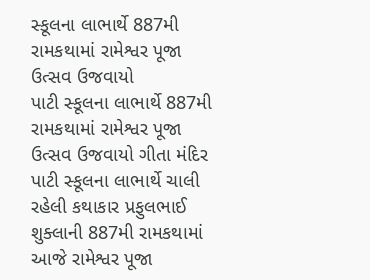સ્કૂલના લાભાર્થે 887મી રામકથામાં રામેશ્વર પૂજા ઉત્સવ ઉજવાયો
પાટી સ્કૂલના લાભાર્થે 887મી રામકથામાં રામેશ્વર પૂજા ઉત્સવ ઉજવાયો ગીતા મંદિર પાટી સ્કૂલના લાભાર્થે ચાલી રહેલી કથાકાર પ્રફુલભાઈ શુક્લાની 887મી રામકથામાં આજે રામેશ્વર પૂજા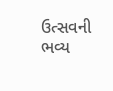ઉત્સવની ભવ્ય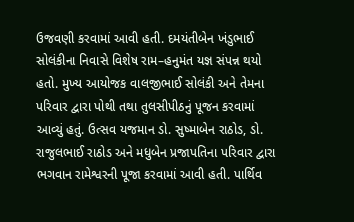ઉજવણી કરવામાં આવી હતી. દમયંતીબેન ખંડુભાઈ સોલંકીના નિવાસે વિશેષ રામ–હનુમંત યજ્ઞ સંપન્ન થયો હતો. મુખ્ય આયોજક વાલજીભાઈ સોલંકી અને તેમના પરિવાર દ્વારા પોથી તથા તુલસીપીઠનું પૂજન કરવામાં આવ્યું હતું. ઉત્સવ યજમાન ડો. સુષ્માબેન રાઠોડ, ડો. રાજુલભાઈ રાઠોડ અને મધુબેન પ્રજાપતિના પરિવાર દ્વારા ભગવાન રામેશ્વરની પૂજા કરવામાં આવી હતી. પાર્થિવ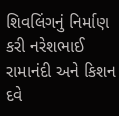શિવલિંગનું નિર્માણ કરી નરેશભાઈ રામાનંદી અને કિશન દવે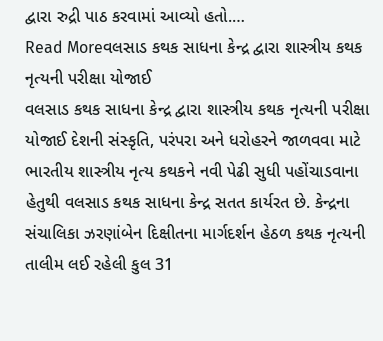દ્વારા રુદ્રી પાઠ કરવામાં આવ્યો હતો.…
Read Moreવલસાડ કથક સાધના કેન્દ્ર દ્વારા શાસ્ત્રીય કથક નૃત્યની પરીક્ષા યોજાઈ
વલસાડ કથક સાધના કેન્દ્ર દ્વારા શાસ્ત્રીય કથક નૃત્યની પરીક્ષા યોજાઈ દેશની સંસ્કૃતિ, પરંપરા અને ધરોહરને જાળવવા માટે ભારતીય શાસ્ત્રીય નૃત્ય કથકને નવી પેઢી સુધી પહોંચાડવાના હેતુથી વલસાડ કથક સાધના કેન્દ્ર સતત કાર્યરત છે. કેન્દ્રના સંચાલિકા ઝરણાંબેન દિક્ષીતના માર્ગદર્શન હેઠળ કથક નૃત્યની તાલીમ લઈ રહેલી કુલ 31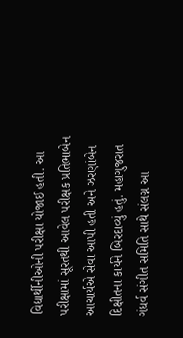વિદ્યાર્થીનીઓની પરીક્ષા યોજાઈ હતી. આ પરીક્ષામાં સૂરતથી આવેલ પરીક્ષક પ્રતિભાબેન આચાર્યએ સેવા આપી હતી અને ઝરણાંબેન દિક્ષીતના કાર્યને બિરદાવ્યું હતું. મહાગુજરાત ગંધર્વ સંગીત સમિતિ સાથે સંલગ્ન આ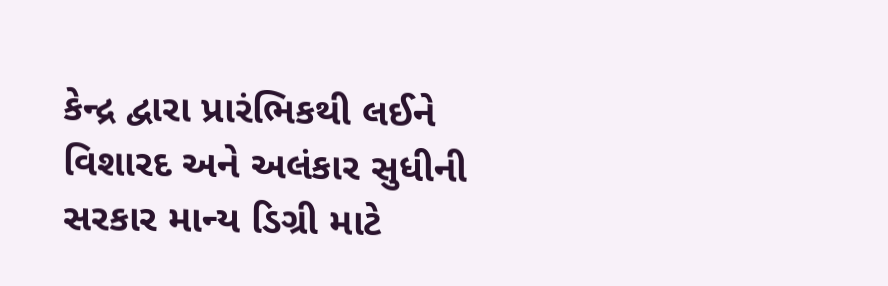કેન્દ્ર દ્વારા પ્રારંભિકથી લઈને વિશારદ અને અલંકાર સુધીની સરકાર માન્ય ડિગ્રી માટે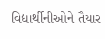વિદ્યાર્થીનીઓને તૈયાર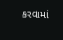કરવામાં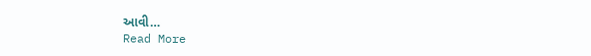આવી…
Read More